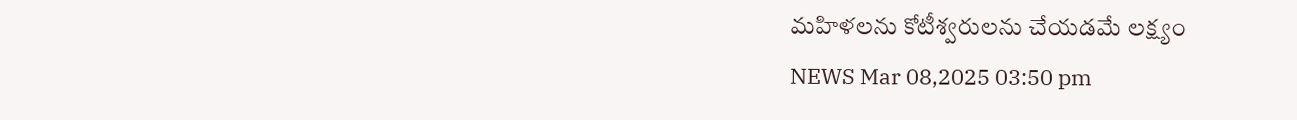మహిళలను కోటీశ్వరులను చేయడమే లక్ష్యం
NEWS Mar 08,2025 03:50 pm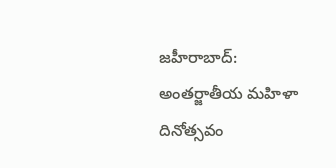జహీరాబాద్: అంతర్జాతీయ మహిళా దినోత్సవం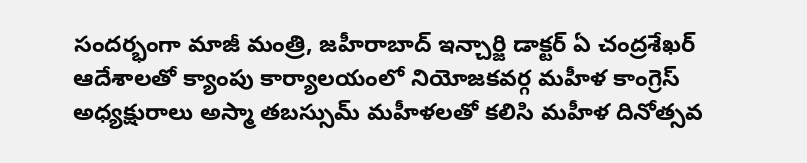సందర్భంగా మాజీ మంత్రి, జహీరాబాద్ ఇన్చార్జి డాక్టర్ ఏ చంద్రశేఖర్ ఆదేశాలతో క్యాంపు కార్యాలయంలో నియోజకవర్గ మహీళ కాంగ్రెస్ అధ్యక్షురాలు అస్మా తబస్సుమ్ మహీళలతో కలిసి మహీళ దినోత్సవ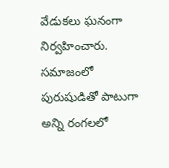వేడుకలు ఘనంగా నిర్వహించారు. సమాజంలో పురుషుడితో పాటుగా అన్ని రంగలలో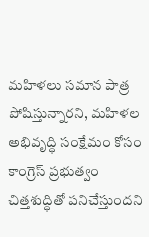మహిళలు సమాన పాత్ర పోషిస్తున్నారని, మహిళల అభివృద్ధి సంక్షేమం కోసం కాంగ్రెస్ ప్రభుత్వం చిత్తశుద్ధితో పనిచేస్తుందని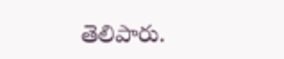తెలిపారు.